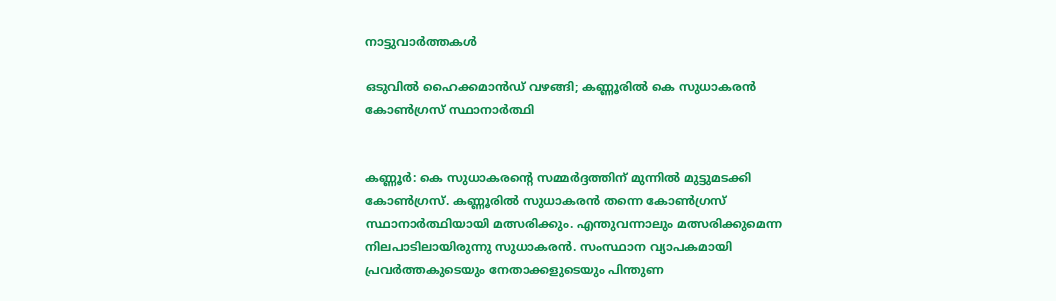നാട്ടുവാര്‍ത്തകള്‍

ഒടുവില്‍ ഹൈക്കമാന്‍ഡ് വഴങ്ങി; കണ്ണൂരില്‍ കെ സുധാകരന്‍ കോണ്‍ഗ്രസ് സ്ഥാനാര്‍ത്ഥി


കണ്ണൂര്‍: കെ സുധാകരന്റെ സമ്മര്‍ദ്ദത്തിന് മുന്നില്‍ മുട്ടുമടക്കി കോണ്‍ഗ്രസ്. കണ്ണൂരില്‍ സുധാകരന്‍ തന്നെ കോണ്‍ഗ്രസ് സ്ഥാനാര്‍ത്ഥിയായി മത്സരിക്കും. എന്തുവന്നാലും മത്സരിക്കുമെന്ന നിലപാടിലായിരുന്നു സുധാകരന്‍. സംസ്ഥാന വ്യാപകമായി പ്രവര്‍ത്തകുടെയും നേതാക്കളുടെയും പിന്തുണ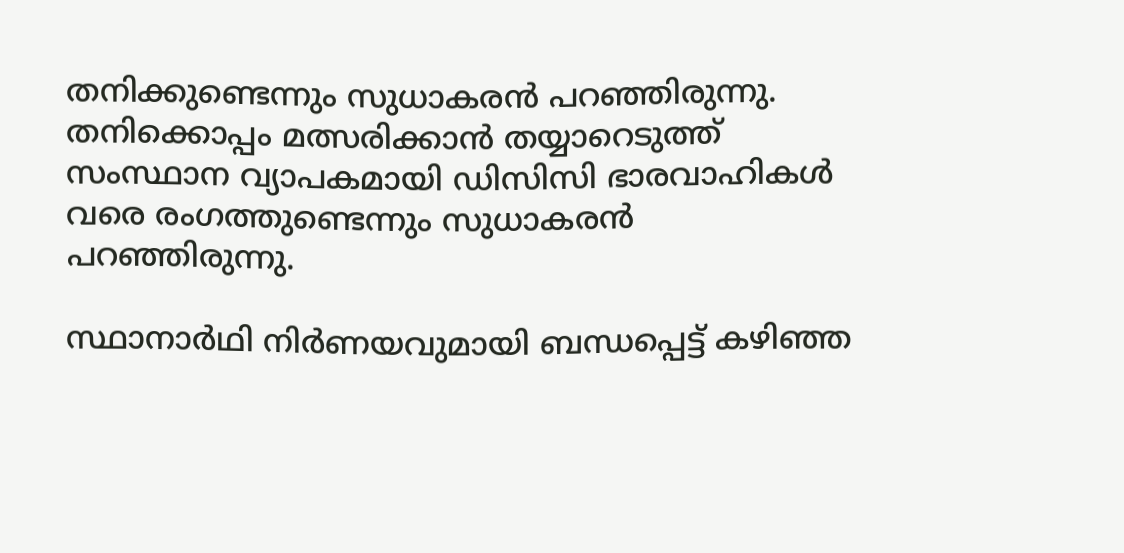തനിക്കുണ്ടെന്നും സുധാകരന്‍ പറഞ്ഞിരുന്നു. തനിക്കൊപ്പം മത്സരിക്കാന്‍ തയ്യാറെടുത്ത് സംസ്ഥാന വ്യാപകമായി ഡിസിസി ഭാരവാഹികള്‍ വരെ രംഗത്തുണ്ടെന്നും സുധാകരന്‍ പറഞ്ഞിരുന്നു.

സ്ഥാനാര്‍ഥി നിര്‍ണയവുമായി ബന്ധപ്പെട്ട് കഴിഞ്ഞ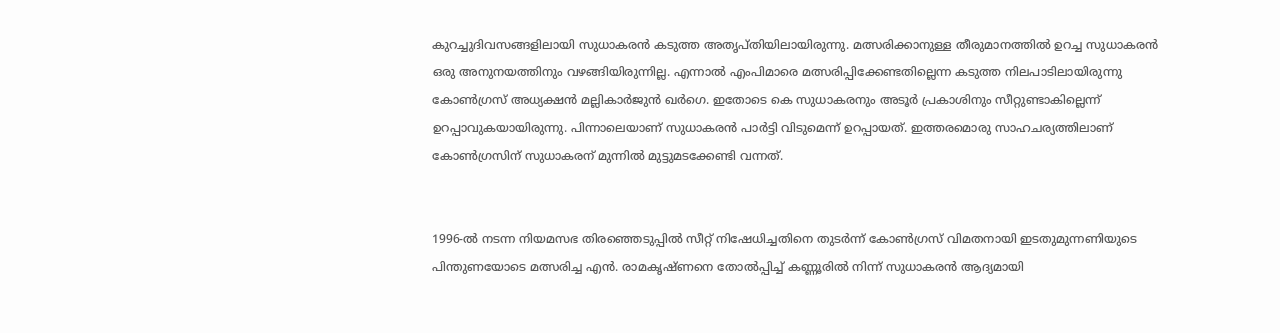കുറച്ചുദിവസങ്ങളിലായി സുധാകരന്‍ കടുത്ത അതൃപ്തിയിലായിരുന്നു. മത്സരിക്കാനുള്ള തീരുമാനത്തില്‍ ഉറച്ച സുധാകരന്‍ ഒരു അനുനയത്തിനും വഴങ്ങിയിരുന്നില്ല. എന്നാല്‍ എംപിമാരെ മത്സരിപ്പിക്കേണ്ടതില്ലെന്ന കടുത്ത നിലപാടിലായിരുന്നു കോണ്‍ഗ്രസ് അധ്യക്ഷന്‍ മല്ലികാര്‍ജുന്‍ ഖര്‍ഗെ. ഇതോടെ കെ സുധാകരനും അടൂര്‍ പ്രകാശിനും സീറ്റുണ്ടാകില്ലെന്ന് ഉറപ്പാവുകയായിരുന്നു. പിന്നാലെയാണ് സുധാകരന്‍ പാര്‍ട്ടി വിടുമെന്ന് ഉറപ്പായത്. ഇത്തരമൊരു സാഹചര്യത്തിലാണ് കോണ്‍ഗ്രസിന് സുധാകരന് മുന്നില്‍ മുട്ടുമടക്കേണ്ടി വന്നത്.


1996-ല്‍ നടന്ന നിയമസഭ തിരഞ്ഞെടുപ്പില്‍ സീറ്റ് നിഷേധിച്ചതിനെ തുടര്‍ന്ന് കോണ്‍ഗ്രസ് വിമതനായി ഇടതുമുന്നണിയുടെ പിന്തുണയോടെ മത്സരിച്ച എന്‍. രാമകൃഷ്ണനെ തോല്‍പ്പിച്ച് കണ്ണൂരില്‍ നിന്ന് സുധാകരന്‍ ആദ്യമായി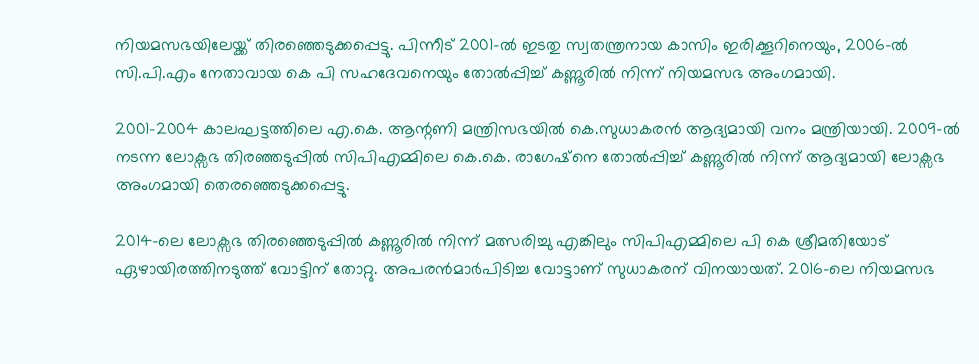നിയമസഭയിലേയ്ക്ക് തിരഞ്ഞെടുക്കപ്പെട്ടു. പിന്നീട് 2001-ല്‍ ഇടതു സ്വതന്ത്രനായ കാസിം ഇരിക്കൂറിനെയും, 2006-ല്‍ സി.പി.എം നേതാവായ കെ പി സഹദേവനെയും തോല്‍പ്പിച്ച് കണ്ണൂരില്‍ നിന്ന് നിയമസഭ അംഗമായി.

2001-2004 കാലഘട്ടത്തിലെ എ.കെ. ആന്റണി മന്ത്രിസഭയില്‍ കെ.സുധാകരന്‍ ആദ്യമായി വനം മന്ത്രിയായി. 2009-ല്‍ നടന്ന ലോക്സഭ തിരഞ്ഞടുപ്പില്‍ സിപിഎമ്മിലെ കെ.കെ. രാഗേഷ്നെ തോല്‍പ്പിച്ച് കണ്ണൂരില്‍ നിന്ന് ആദ്യമായി ലോക്സഭ അംഗമായി തെരഞ്ഞെടുക്കപ്പെട്ടു.

2014-ലെ ലോക്സഭ തിരഞ്ഞെടുപ്പില്‍ കണ്ണൂരില്‍ നിന്ന് മത്സരിച്ചു എങ്കിലും സിപിഎമ്മിലെ പി കെ ശ്രീമതിയോട് ഏഴായിരത്തിനടുത്ത് വോട്ടിന് തോറ്റു. അപരന്‍മാര്‍പിടിച്ച വോട്ടാണ് സുധാകരന് വിനയായത്. 2016-ലെ നിയമസഭ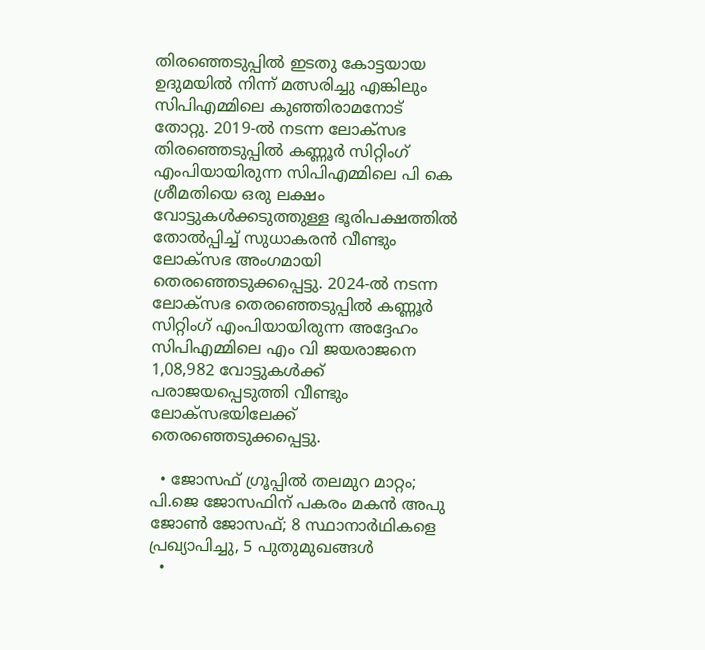തിരഞ്ഞെടുപ്പില്‍ ഇടതു കോട്ടയായ ഉദുമയില്‍ നിന്ന് മത്സരിച്ചു എങ്കിലും സിപിഎമ്മിലെ കുഞ്ഞിരാമനോട് തോറ്റു. 2019-ല്‍ നടന്ന ലോക്സഭ തിരഞ്ഞെടുപ്പില്‍ കണ്ണൂര്‍ സിറ്റിംഗ് എംപിയായിരുന്ന സിപിഎമ്മിലെ പി കെ ശ്രീമതിയെ ഒരു ലക്ഷം വോട്ടുകള്‍ക്കടുത്തുള്ള ഭൂരിപക്ഷത്തില്‍ തോല്‍പ്പിച്ച് സുധാകരന്‍ വീണ്ടും ലോക്സഭ അംഗമായി തെരഞ്ഞെടുക്കപ്പെട്ടു. 2024-ല്‍ നടന്ന ലോക്സഭ തെരഞ്ഞെടുപ്പില്‍ കണ്ണൂര്‍ സിറ്റിംഗ് എംപിയായിരുന്ന അദ്ദേഹം സിപിഎമ്മിലെ എം വി ജയരാജനെ 1,08,982 വോട്ടുകള്‍ക്ക് പരാജയപ്പെടുത്തി വീണ്ടും ലോക്സഭയിലേക്ക് തെരഞ്ഞെടുക്കപ്പെട്ടു.

  • ജോസഫ് ഗ്രൂപ്പില്‍ തലമുറ മാറ്റം; പി.ജെ ജോസഫിന് പകരം മകന്‍ അപു ജോണ്‍ ജോസഫ്; 8 സ്ഥാനാര്‍ഥികളെ പ്രഖ്യാപിച്ചു, 5 പുതുമുഖങ്ങള്‍
  •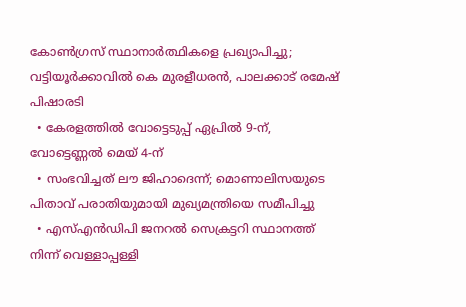കോണ്‍ഗ്രസ് സ്ഥാനാര്‍ത്ഥികളെ പ്രഖ്യാപിച്ചു; വട്ടിയൂര്‍ക്കാവില്‍ കെ മുരളീധരന്‍, പാലക്കാട് രമേഷ് പിഷാരടി
  • കേരളത്തില്‍ വോട്ടെടുപ്പ് ഏപ്രില്‍ 9-ന്, വോട്ടെണ്ണല്‍ മെയ് 4-ന്
  • സംഭവിച്ചത് ലൗ ജിഹാദെന്ന്; മൊണാലിസയുടെ പിതാവ് പരാതിയുമായി മുഖ്യമന്ത്രിയെ സമീപിച്ചു
  • എസ്എന്‍ഡിപി ജനറല്‍ സെക്രട്ടറി സ്ഥാനത്ത് നിന്ന് വെള്ളാപ്പള്ളി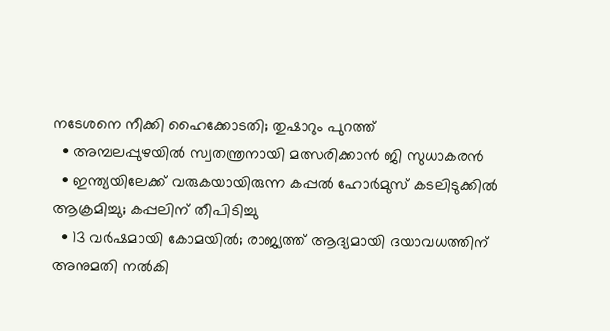നടേശനെ നീക്കി ഹൈക്കോടതി; തുഷാറും പുറത്ത്
  • അമ്പലപ്പുഴയില്‍ സ്വതന്ത്രനായി മത്സരിക്കാന്‍ ജി സുധാകരന്‍
  • ഇന്ത്യയിലേക്ക് വരുകയായിരുന്ന കപ്പല്‍ ഹോര്‍മുസ് കടലിടുക്കില്‍ ആക്രമിച്ചു; കപ്പലിന് തീപിടിച്ചു
  • 13 വര്‍ഷമായി കോമയില്‍; രാജ്യത്ത് ആദ്യമായി ദയാവധത്തിന് അനുമതി നല്‍കി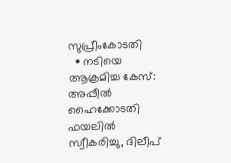സുപ്രീംകോടതി
  • നടിയെ ആക്രമിച്ച കേസ്: അപ്പീല്‍ ഹൈക്കോടതി ഫയലില്‍ സ്വീകരിച്ചു, ദിലീപ്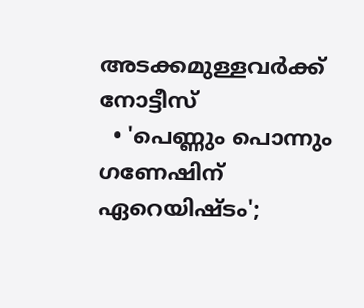അടക്കമുള്ളവര്‍ക്ക് നോട്ടീസ്
  • 'പെണ്ണും പൊന്നും ഗണേഷിന് ഏറെയിഷ്ടം';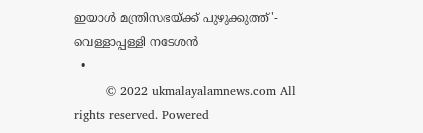ഇയാള്‍ മന്ത്രിസഭയ്ക്ക് പുഴുക്കുത്ത്'- വെള്ളാപ്പള്ളി നടേശന്‍
  •
        © 2022 ukmalayalamnews.com All rights reserved. Powered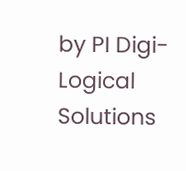by PI Digi-Logical Solutions